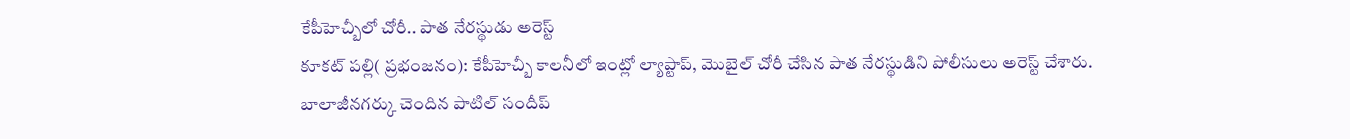కేపీహెచ్బీలో చోరీ.. పాత నేరస్థుడు అరెస్ట్
కూకట్ పల్లి( ప్రభంజనం): కేపీహెచ్బీ కాలనీలో ఇంట్లో ల్యాప్టాప్, మొబైల్ చోరీ చేసిన పాత నేరస్థుడిని పోలీసులు అరెస్ట్ చేశారు. బాలాజీనగర్కు చెందిన పాటిల్ సందీప్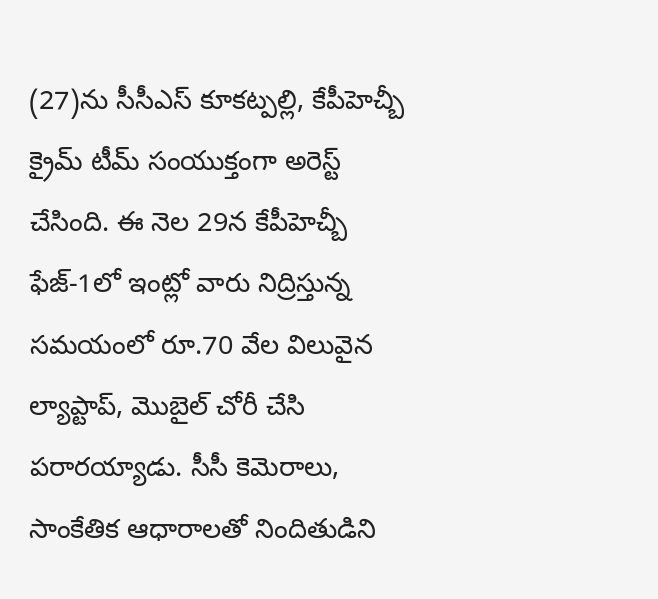(27)ను సీసీఎస్ కూకట్పల్లి, కేపీహెచ్బీ క్రైమ్ టీమ్ సంయుక్తంగా అరెస్ట్ చేసింది. ఈ నెల 29న కేపీహెచ్బీ ఫేజ్-1లో ఇంట్లో వారు నిద్రిస్తున్న సమయంలో రూ.70 వేల విలువైన ల్యాప్టాప్, మొబైల్ చోరీ చేసి పరారయ్యాడు. సీసీ కెమెరాలు, సాంకేతిక ఆధారాలతో నిందితుడిని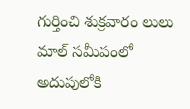గుర్తించి శుక్రవారం లులు మాల్ సమీపంలో అదుపులోకి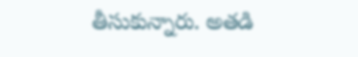తీసుకున్నారు. అతడి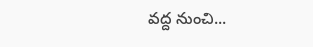వద్ద నుంచి...